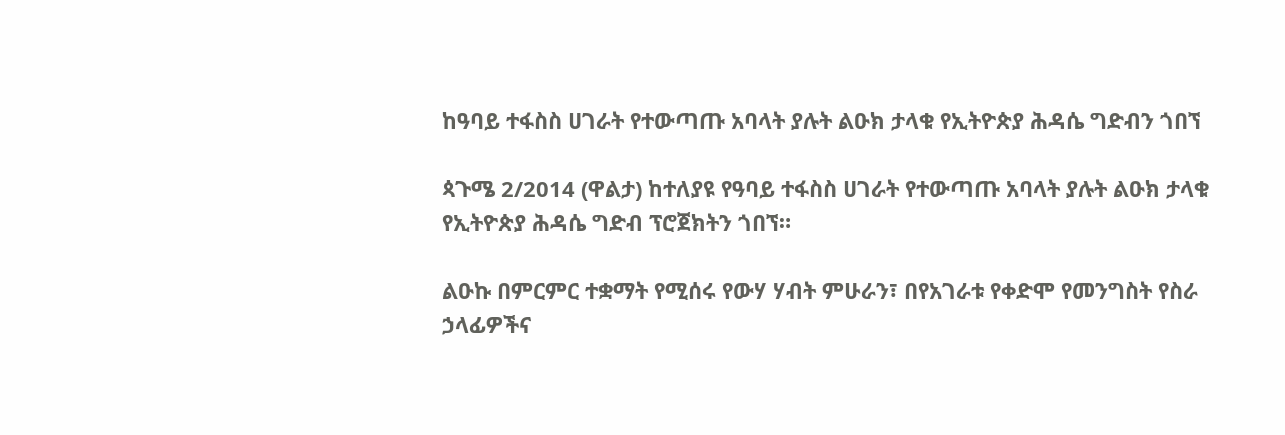ከዓባይ ተፋስስ ሀገራት የተውጣጡ አባላት ያሉት ልዑክ ታላቁ የኢትዮጵያ ሕዳሴ ግድብን ጎበኘ

ጳጉሜ 2/2014 (ዋልታ) ከተለያዩ የዓባይ ተፋስስ ሀገራት የተውጣጡ አባላት ያሉት ልዑክ ታላቁ የኢትዮጵያ ሕዳሴ ግድብ ፕሮጀክትን ጎበኘ።

ልዑኩ በምርምር ተቋማት የሚሰሩ የውሃ ሃብት ምሁራን፣ በየአገራቱ የቀድሞ የመንግስት የስራ ኃላፊዎችና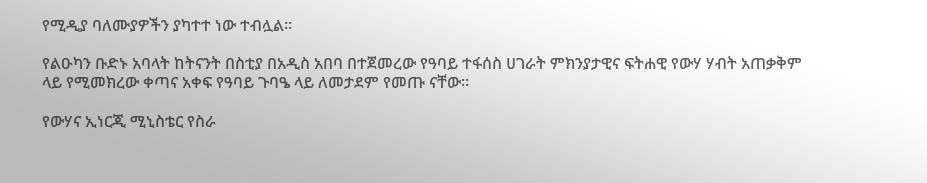የሚዲያ ባለሙያዎችን ያካተተ ነው ተብሏል።

የልዑካን ቡድኑ አባላት ከትናንት በስቲያ በአዲስ አበባ በተጀመረው የዓባይ ተፋሰስ ሀገራት ምክንያታዊና ፍትሐዊ የውሃ ሃብት አጠቃቅም ላይ የሚመክረው ቀጣና አቀፍ የዓባይ ጉባዔ ላይ ለመታደም የመጡ ናቸው።

የውሃና ኢነርጂ ሚኒስቴር የስራ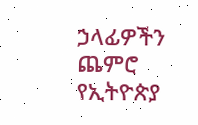ኃላፊዎችን ጨምሮ የኢትዮጵያ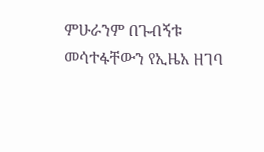ምሁራንም በጉብኝቱ መሳተፋቸውን የኢዜአ ዘገባ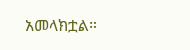አመላክቷል።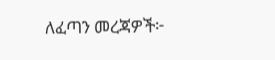ለፈጣን መረጃዎች፦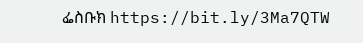ፌስቡክ https://bit.ly/3Ma7QTW